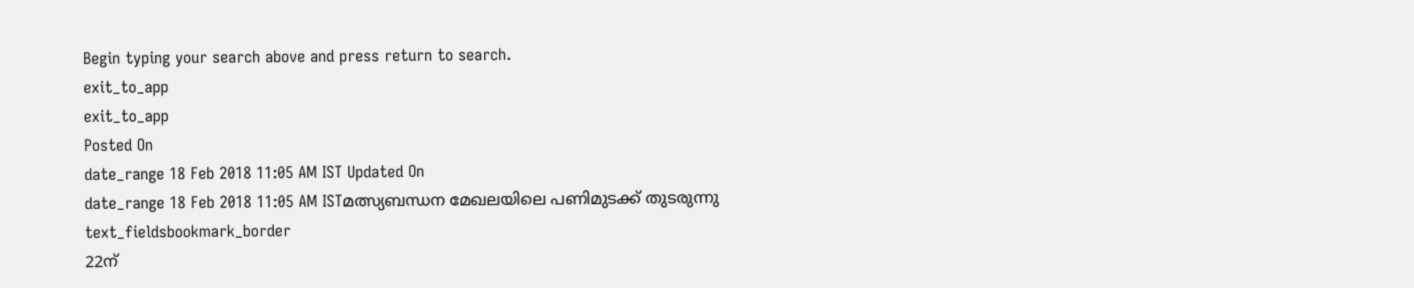Begin typing your search above and press return to search.
exit_to_app
exit_to_app
Posted On
date_range 18 Feb 2018 11:05 AM IST Updated On
date_range 18 Feb 2018 11:05 AM ISTമത്സ്യബന്ധന മേഖലയിലെ പണിമുടക്ക് തുടരുന്നു
text_fieldsbookmark_border
22ന്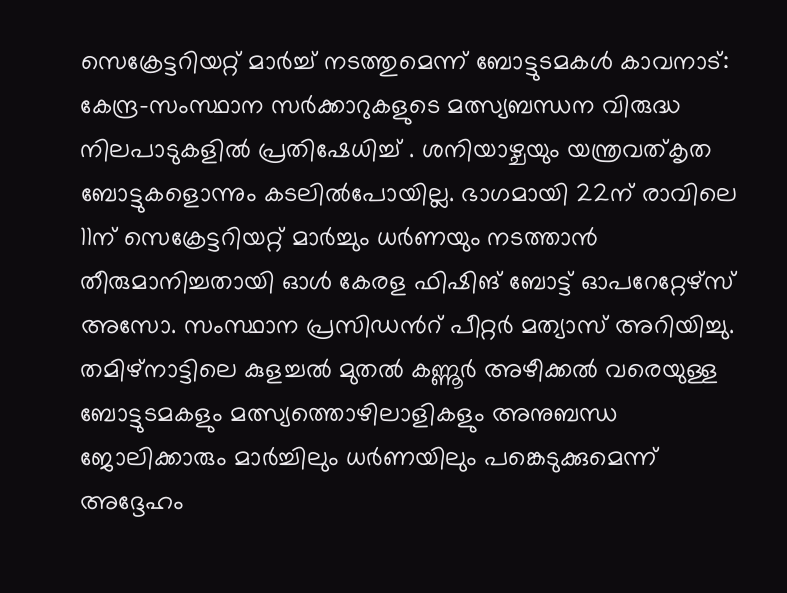സെക്രേട്ടറിയറ്റ് മാർച്ച് നടത്തുമെന്ന് ബോട്ടുടമകൾ കാവനാട്: കേന്ദ്ര-സംസ്ഥാന സർക്കാറുകളുടെ മത്സ്യബന്ധന വിരുദ്ധ നിലപാടുകളിൽ പ്രതിഷേധിച്ച് . ശനിയാഴ്ചയും യന്ത്രവത്കൃത ബോട്ടുകളൊന്നും കടലിൽപോയില്ല. ഭാഗമായി 22ന് രാവിലെ 11ന് സെക്രേട്ടറിയറ്റ് മാർച്ചും ധർണയും നടത്താൻ തീരുമാനിച്ചതായി ഓൾ കേരള ഫിഷിങ് ബോട്ട് ഓപറേറ്റേഴ്സ് അസോ. സംസ്ഥാന പ്രസിഡൻറ് പീറ്റർ മത്യാസ് അറിയിച്ചു. തമിഴ്നാട്ടിലെ കുളച്ചൽ മുതൽ കണ്ണൂർ അഴീക്കൽ വരെയുള്ള ബോട്ടുടമകളും മത്സ്യത്തൊഴിലാളികളും അനുബന്ധ ജോലിക്കാരും മാർച്ചിലും ധർണയിലും പങ്കെടുക്കുമെന്ന് അദ്ദേഹം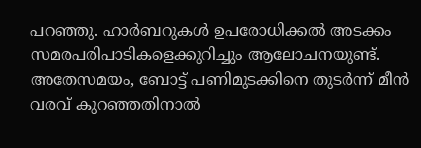പറഞ്ഞു. ഹാർബറുകൾ ഉപരോധിക്കൽ അടക്കം സമരപരിപാടികളെക്കുറിച്ചും ആലോചനയുണ്ട്. അതേസമയം, ബോട്ട് പണിമുടക്കിനെ തുടർന്ന് മീൻ വരവ് കുറഞ്ഞതിനാൽ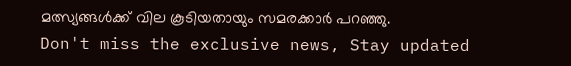മത്സ്യങ്ങൾക്ക് വില കൂടിയതായും സമരക്കാർ പറഞ്ഞു.
Don't miss the exclusive news, Stay updated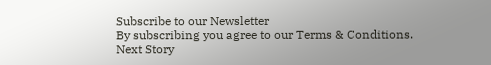Subscribe to our Newsletter
By subscribing you agree to our Terms & Conditions.
Next Story